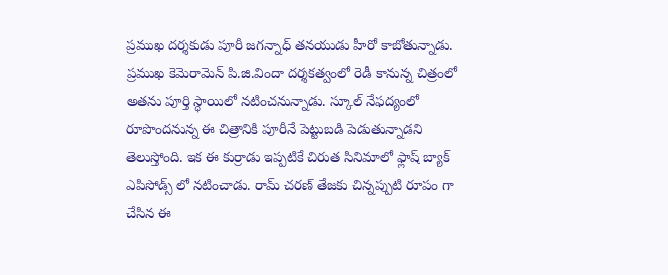ప్రముఖ దర్శకుడు పూరీ జగన్నాధ్ తనయుడు హీరో కాబోతున్నాడు. ప్రముఖ కెమెరామెన్ పి.జి.విందా దర్శకత్వంలో రెడీ కానున్న చిత్రంలో అతను పూర్తి స్ధాయిలో నటించనున్నాడు. స్కూల్ నేఫద్యంలో రూపొందనున్న ఈ చిత్రానికి పూరీనే పెట్టుబడి పెడుతున్నాడని తెలుస్తోంది. ఇక ఈ కుర్రాడు ఇప్పటికే చిరుత సినిమాలో ఫ్లాష్ బ్యాక్ ఎపిసోడ్స్ లో నటించాడు. రామ్ చరణ్ తేజకు చిన్నప్పుటి రూపం గా చేసిన ఈ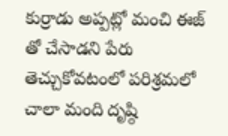కుర్రాడు అప్పట్లో మంచి ఈజ్ తో చేసాడని పేరు తెచ్చుకోవటంలో పరిశ్రమలో చాలా మంది దృష్ఠి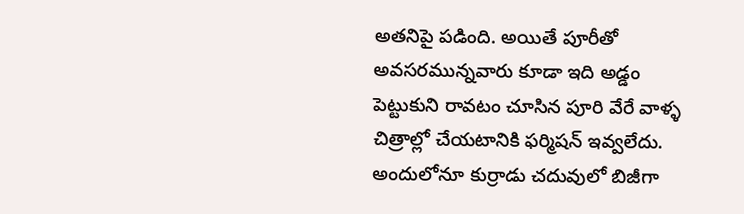అతనిపై పడింది. అయితే పూరీతో అవసరమున్నవారు కూడా ఇది అడ్డం పెట్టుకుని రావటం చూసిన పూరి వేరే వాళ్ళ చిత్రాల్లో చేయటానికి ఫర్మిషన్ ఇవ్వలేదు. అందులోనూ కుర్రాడు చదువులో బిజీగా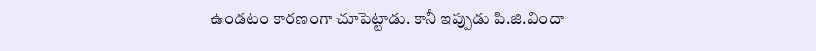ఉండటం కారణంగా చూపెట్టాడు. కానీ ఇప్పుడు పి.జి.విందా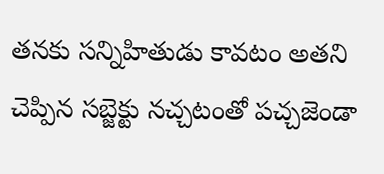తనకు సన్నిహితుడు కావటం అతని చెప్పిన సబ్జెక్టు నచ్చటంతో పచ్చజెండా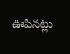ఊపినట్లు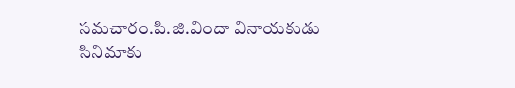సమచారం.పి.జి.విందా వినాయకుడు సినిమాకు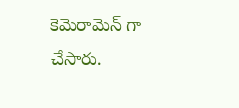కెమెరామెన్ గా చేసారు.